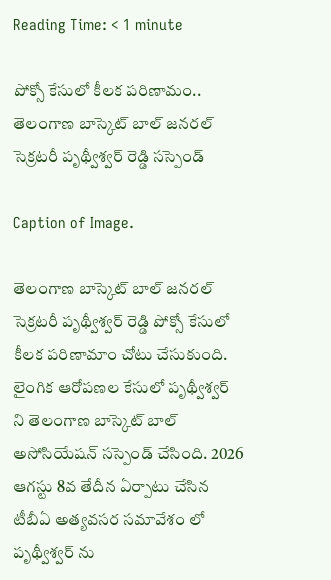Reading Time: < 1 minute

పోక్సో కేసులో కీలక పరిణామం.. తెలంగాణ బాస్కెట్‌ బాల్ జనరల్ సెక్రటరీ పృథ్వీశ్వర్ రెడ్డి సస్పెండ్

Caption of Image.

తెలంగాణ బాస్కెట్‌ బాల్ జనరల్ సెక్రటరీ పృథ్వీశ్వర్ రెడ్డి పోక్సో కేసులో కీలక పరిణామాం చోటు చేసుకుంది. లైంగిక ఆరోపణల కేసులో పృథ్వీశ్వర్ ని తెలంగాణ బాస్కెట్ బాల్ అసోసియేషన్ సస్పెండ్ చేసింది. 2026 ఆగస్టు 8వ తేదీన ఏర్పాటు చేసిన టీబీఏ అత్యవసర సమావేశం లో పృథ్వీశ్వర్ ను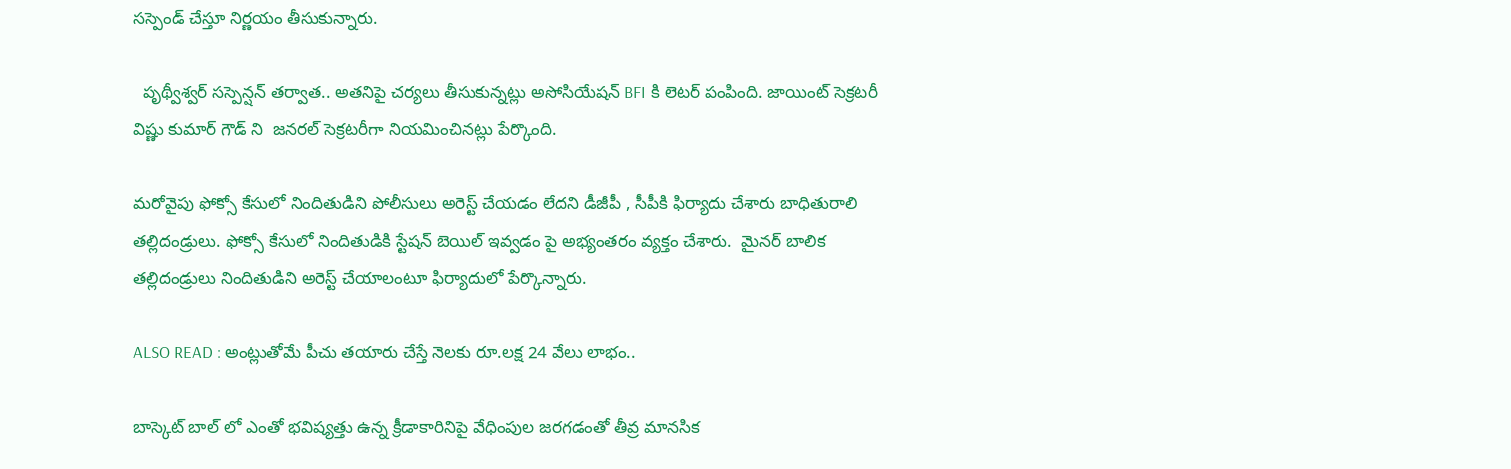సస్పెండ్ చేస్తూ నిర్ణయం తీసుకున్నారు.

  పృథ్వీశ్వర్ సస్పెన్షన్ తర్వాత.. అతనిపై చర్యలు తీసుకున్నట్లు అసోసియేషన్ BFI కి లెటర్ పంపింది. జాయింట్ సెక్రటరీ విష్ణు కుమార్ గౌడ్ ని  జనరల్ సెక్రటరీగా నియమించినట్లు పేర్కొంది.

మరోవైపు ఫోక్సో కేసులో నిందితుడిని పోలీసులు అరెస్ట్ చేయడం లేదని డీజీపీ , సీపీకి ఫిర్యాదు చేశారు బాధితురాలి తల్లిదండ్రులు. ఫోక్సో కేసులో నిందితుడికి స్టేషన్ బెయిల్ ఇవ్వడం పై అభ్యంతరం వ్యక్తం చేశారు.  మైనర్ బాలిక తల్లిదండ్రులు నిందితుడిని అరెస్ట్ చేయాలంటూ ఫిర్యాదులో పేర్కొన్నారు.

ALSO READ : అంట్లుతోమే పీచు తయారు చేస్తే నెలకు రూ.లక్ష 24 వేలు లాభం..

బాస్కెట్ బాల్ లో ఎంతో భవిష్యత్తు ఉన్న క్రీడాకారినిపై వేధింపుల జరగడంతో తీవ్ర మానసిక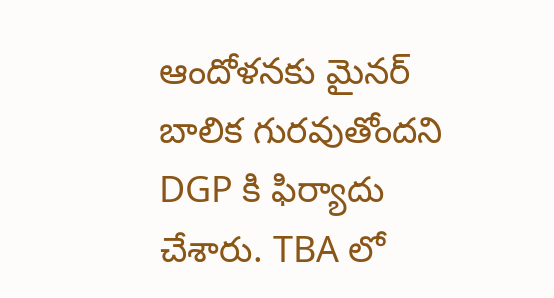ఆందోళనకు మైనర్ బాలిక గురవుతోందని DGP కి ఫిర్యాదు చేశారు. TBA లో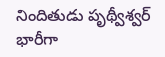నిందితుడు పృథ్వీశ్వర్ భారీగా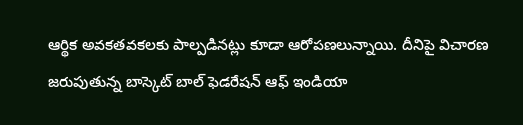ఆర్థిక అవకతవకలకు పాల్పడినట్లు కూడా ఆరోపణలున్నాయి. దీనిపై విచారణ జరుపుతున్న బాస్కెట్ బాల్ ఫెడరేషన్ ఆఫ్ ఇండియా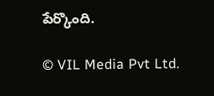పేర్కొంది.

© VIL Media Pvt Ltd.